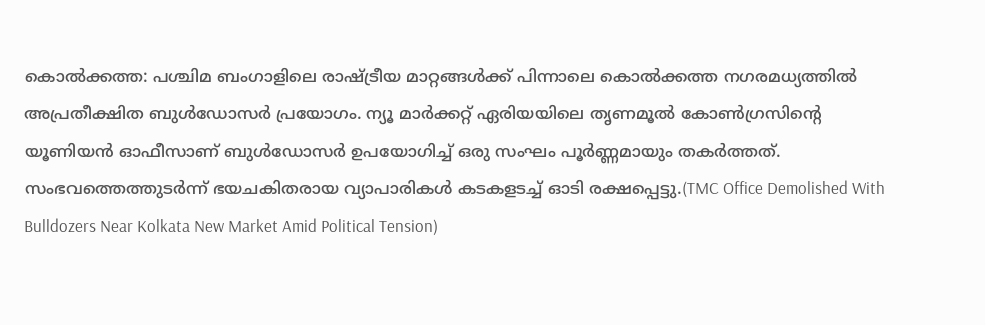കൊൽക്കത്ത: പശ്ചിമ ബംഗാളിലെ രാഷ്ട്രീയ മാറ്റങ്ങൾക്ക് പിന്നാലെ കൊൽക്കത്ത നഗരമധ്യത്തിൽ അപ്രതീക്ഷിത ബുൾഡോസർ പ്രയോഗം. ന്യൂ മാർക്കറ്റ് ഏരിയയിലെ തൃണമൂൽ കോൺഗ്രസിന്റെ യൂണിയൻ ഓഫീസാണ് ബുൾഡോസർ ഉപയോഗിച്ച് ഒരു സംഘം പൂർണ്ണമായും തകർത്തത്. സംഭവത്തെത്തുടർന്ന് ഭയചകിതരായ വ്യാപാരികൾ കടകളടച്ച് ഓടി രക്ഷപ്പെട്ടു.(TMC Office Demolished With Bulldozers Near Kolkata New Market Amid Political Tension)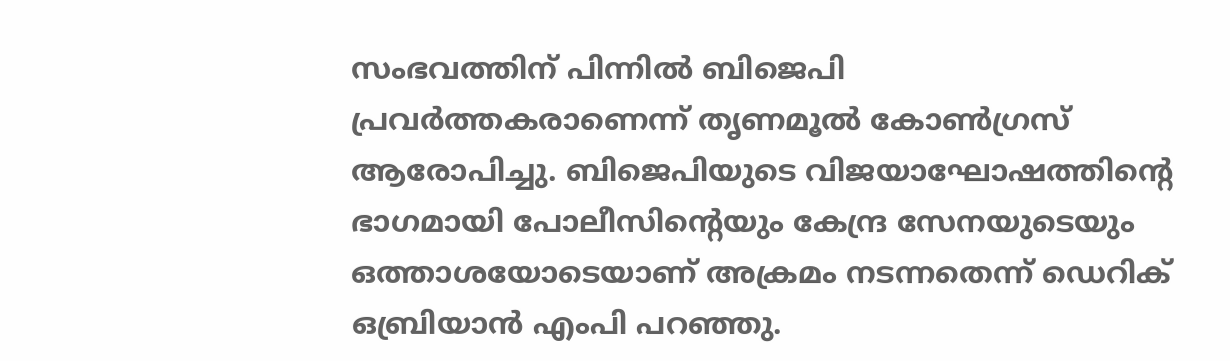സംഭവത്തിന് പിന്നിൽ ബിജെപി പ്രവർത്തകരാണെന്ന് തൃണമൂൽ കോൺഗ്രസ് ആരോപിച്ചു. ബിജെപിയുടെ വിജയാഘോഷത്തിന്റെ ഭാഗമായി പോലീസിന്റെയും കേന്ദ്ര സേനയുടെയും ഒത്താശയോടെയാണ് അക്രമം നടന്നതെന്ന് ഡെറിക് ഒബ്രിയാൻ എംപി പറഞ്ഞു.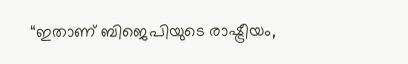“ഇതാണ് ബിജെപിയുടെ രാഷ്ട്രീയം,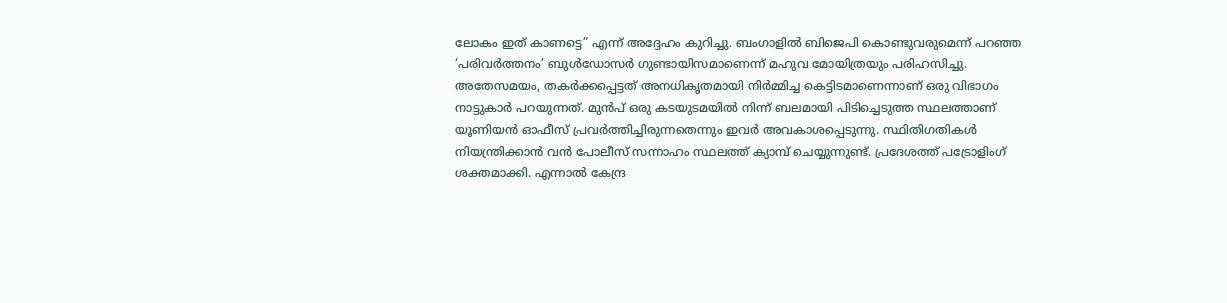ലോകം ഇത് കാണട്ടെ” എന്ന് അദ്ദേഹം കുറിച്ചു. ബംഗാളിൽ ബിജെപി കൊണ്ടുവരുമെന്ന് പറഞ്ഞ ‘പരിവർത്തനം’ ബുൾഡോസർ ഗുണ്ടായിസമാണെന്ന് മഹുവ മോയിത്രയും പരിഹസിച്ചു.
അതേസമയം, തകർക്കപ്പെട്ടത് അനധികൃതമായി നിർമ്മിച്ച കെട്ടിടമാണെന്നാണ് ഒരു വിഭാഗം നാട്ടുകാർ പറയുന്നത്. മുൻപ് ഒരു കടയുടമയിൽ നിന്ന് ബലമായി പിടിച്ചെടുത്ത സ്ഥലത്താണ് യൂണിയൻ ഓഫീസ് പ്രവർത്തിച്ചിരുന്നതെന്നും ഇവർ അവകാശപ്പെടുന്നു. സ്ഥിതിഗതികൾ നിയന്ത്രിക്കാൻ വൻ പോലീസ് സന്നാഹം സ്ഥലത്ത് ക്യാമ്പ് ചെയ്യുന്നുണ്ട്. പ്രദേശത്ത് പട്രോളിംഗ് ശക്തമാക്കി. എന്നാൽ കേന്ദ്ര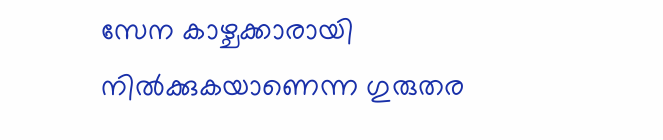സേന കാഴ്ചക്കാരായി നിൽക്കുകയാണെന്ന ഗുരുതര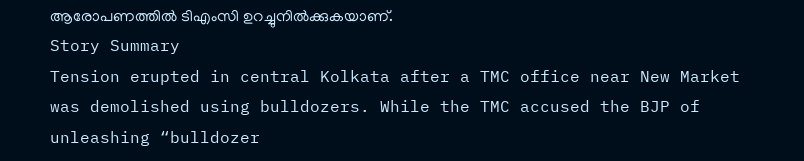ആരോപണത്തിൽ ടിഎംസി ഉറച്ചുനിൽക്കുകയാണ്.
Story Summary
Tension erupted in central Kolkata after a TMC office near New Market was demolished using bulldozers. While the TMC accused the BJP of unleashing “bulldozer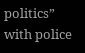politics” with police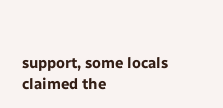support, some locals claimed the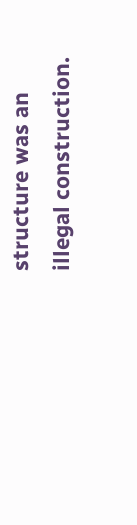structure was an illegal construction.